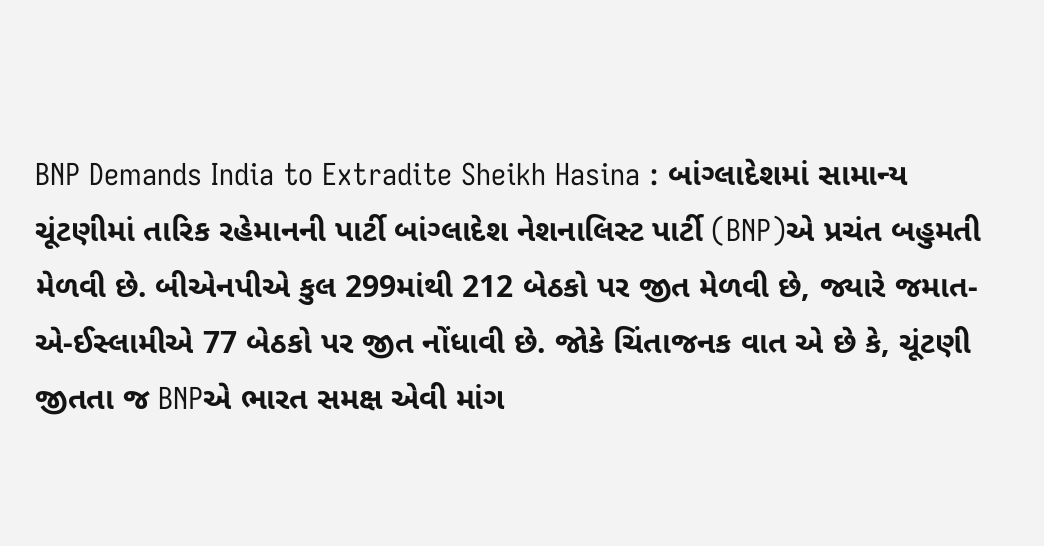BNP Demands India to Extradite Sheikh Hasina : બાંગ્લાદેશમાં સામાન્ય ચૂંટણીમાં તારિક રહેમાનની પાર્ટી બાંગ્લાદેશ નેશનાલિસ્ટ પાર્ટી (BNP)એ પ્રચંત બહુમતી મેળવી છે. બીએનપીએ કુલ 299માંથી 212 બેઠકો પર જીત મેળવી છે, જ્યારે જમાત-એ-ઈસ્લામીએ 77 બેઠકો પર જીત નોંધાવી છે. જોકે ચિંતાજનક વાત એ છે કે, ચૂંટણી જીતતા જ BNPએ ભારત સમક્ષ એવી માંગ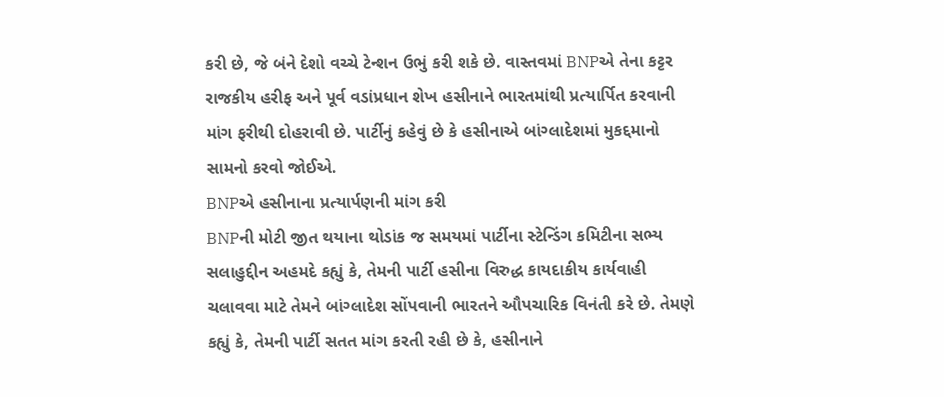કરી છે, જે બંને દેશો વચ્ચે ટેન્શન ઉભું કરી શકે છે. વાસ્તવમાં BNPએ તેના કટ્ટર રાજકીય હરીફ અને પૂર્વ વડાંપ્રધાન શેખ હસીનાને ભારતમાંથી પ્રત્યાર્પિત કરવાની માંગ ફરીથી દોહરાવી છે. પાર્ટીનું કહેવું છે કે હસીનાએ બાંગ્લાદેશમાં મુકદ્દમાનો સામનો કરવો જોઈએ.
BNPએ હસીનાના પ્રત્યાર્પણની માંગ કરી
BNPની મોટી જીત થયાના થોડાંક જ સમયમાં પાર્ટીના સ્ટેન્ડિંગ કમિટીના સભ્ય સલાહુદ્દીન અહમદે કહ્યું કે, તેમની પાર્ટી હસીના વિરુદ્ધ કાયદાકીય કાર્યવાહી ચલાવવા માટે તેમને બાંગ્લાદેશ સોંપવાની ભારતને ઔપચારિક વિનંતી કરે છે. તેમણે કહ્યું કે, તેમની પાર્ટી સતત માંગ કરતી રહી છે કે, હસીનાને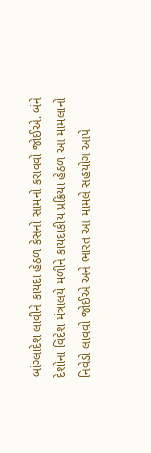બાંગ્લાદેશ લાવીને કાયદા હેઠળ કેસનો સામનો કરાવવો જોઈએ. બંને દેશોના વિદેશ મંત્રાલયે મળીને કાયદાકીય પ્રક્રિયા હેઠળ આ મામલાનો નિવેડો લાવવો જોઈએ અને ભારત આ મામલે સહયોગ આપે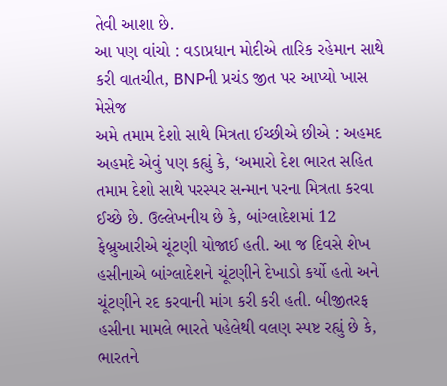તેવી આશા છે.
આ પણ વાંચો : વડાપ્રધાન મોદીએ તારિક રહેમાન સાથે કરી વાતચીત, BNPની પ્રચંડ જીત પર આપ્યો ખાસ મેસેજ
અમે તમામ દેશો સાથે મિત્રતા ઈચ્છીએ છીએ : અહમદ
અહમદે એવું પણ કહ્યું કે, ‘અમારો દેશ ભારત સહિત તમામ દેશો સાથે પરસ્પર સન્માન પરના મિત્રતા કરવા ઈચ્છે છે. ઉલ્લેખનીય છે કે, બાંગ્લાદેશમાં 12 ફેબ્રુઆરીએ ચૂંટણી યોજાઈ હતી. આ જ દિવસે શેખ હસીનાએ બાંગ્લાદેશને ચૂંટણીને દેખાડો કર્યો હતો અને ચૂંટણીને રદ કરવાની માંગ કરી કરી હતી. બીજીતરફ હસીના મામલે ભારતે પહેલેથી વલણ સ્પષ્ટ રહ્યું છે કે, ભારતને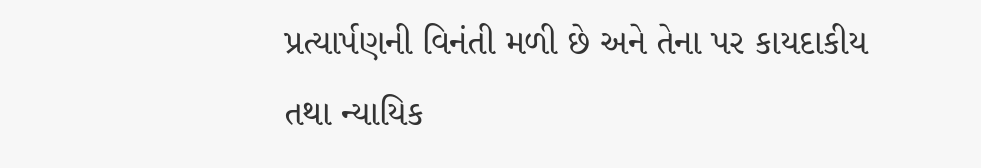પ્રત્યાર્પણની વિનંતી મળી છે અને તેના પર કાયદાકીય તથા ન્યાયિક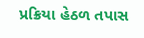પ્રક્રિયા હેઠળ તપાસ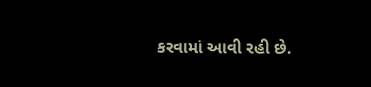કરવામાં આવી રહી છે.